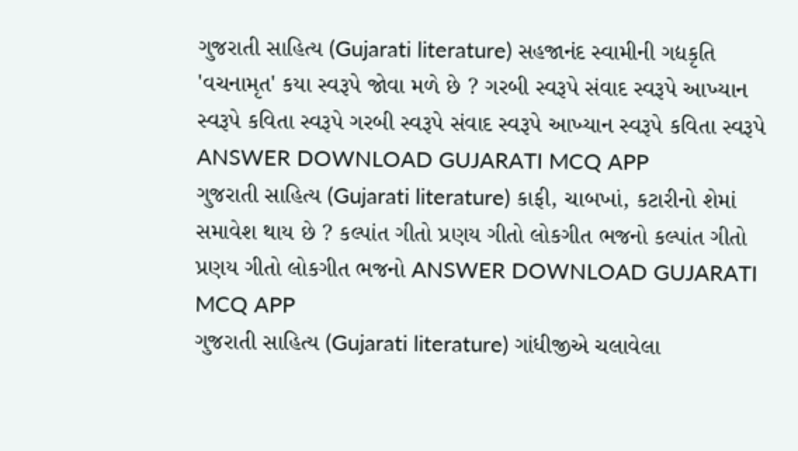ગુજરાતી સાહિત્ય (Gujarati literature) સહજાનંદ સ્વામીની ગદ્યકૃતિ 'વચનામૃત' કયા સ્વરૂપે જોવા મળે છે ? ગરબી સ્વરૂપે સંવાદ સ્વરૂપે આખ્યાન સ્વરૂપે કવિતા સ્વરૂપે ગરબી સ્વરૂપે સંવાદ સ્વરૂપે આખ્યાન સ્વરૂપે કવિતા સ્વરૂપે ANSWER DOWNLOAD GUJARATI MCQ APP
ગુજરાતી સાહિત્ય (Gujarati literature) કાફી, ચાબખાં, કટારીનો શેમાં સમાવેશ થાય છે ? કલ્પાંત ગીતો પ્રણય ગીતો લોકગીત ભજનો કલ્પાંત ગીતો પ્રણય ગીતો લોકગીત ભજનો ANSWER DOWNLOAD GUJARATI MCQ APP
ગુજરાતી સાહિત્ય (Gujarati literature) ગાંધીજીએ ચલાવેલા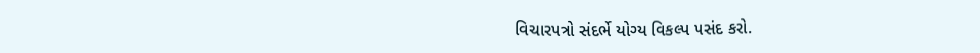વિચારપત્રો સંદર્ભે યોગ્ય વિકલ્પ પસંદ કરો.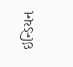ઇન્ડિયન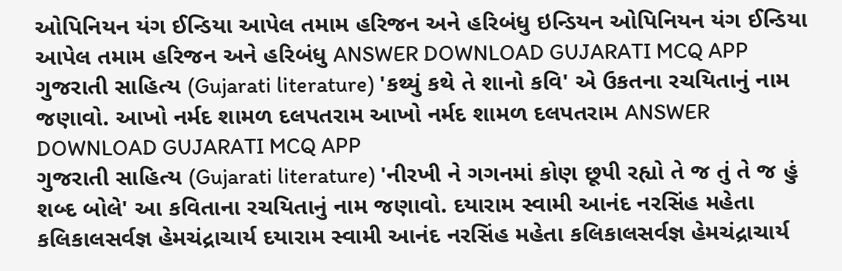ઓપિનિયન યંગ ઈન્ડિયા આપેલ તમામ હરિજન અને હરિબંધુ ઇન્ડિયન ઓપિનિયન યંગ ઈન્ડિયા આપેલ તમામ હરિજન અને હરિબંધુ ANSWER DOWNLOAD GUJARATI MCQ APP
ગુજરાતી સાહિત્ય (Gujarati literature) 'કથ્યું કથે તે શાનો કવિ' એ ઉકતના રચયિતાનું નામ જણાવો. આખો નર્મદ શામળ દલપતરામ આખો નર્મદ શામળ દલપતરામ ANSWER DOWNLOAD GUJARATI MCQ APP
ગુજરાતી સાહિત્ય (Gujarati literature) 'નીરખી ને ગગનમાં કોણ છૂપી રહ્યો તે જ તું તે જ હું શબ્દ બોલે' આ કવિતાના રચયિતાનું નામ જણાવો. દયારામ સ્વામી આનંદ નરસિંહ મહેતા કલિકાલસર્વજ્ઞ હેમચંદ્રાચાર્ય દયારામ સ્વામી આનંદ નરસિંહ મહેતા કલિકાલસર્વજ્ઞ હેમચંદ્રાચાર્ય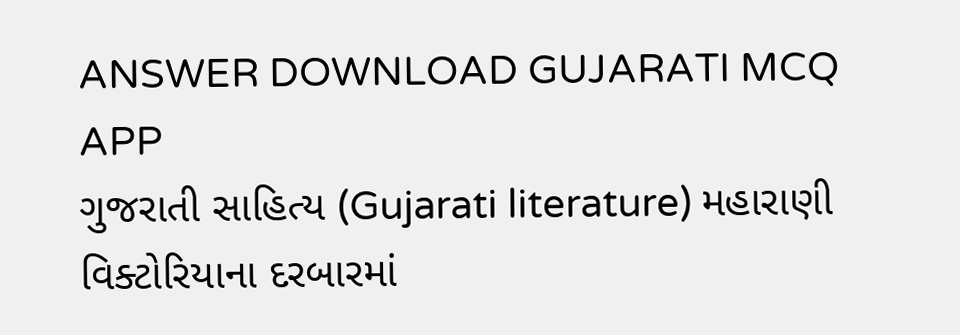ANSWER DOWNLOAD GUJARATI MCQ APP
ગુજરાતી સાહિત્ય (Gujarati literature) મહારાણી વિક્ટોરિયાના દરબારમાં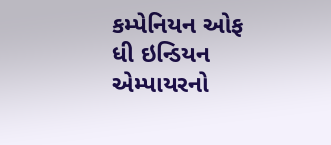કમ્પેનિયન ઓફ ધી ઇન્ડિયન એમ્પાયરનો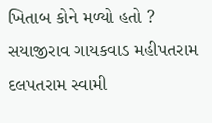ખિતાબ કોને મળ્યો હતો ? સયાજીરાવ ગાયકવાડ મહીપતરામ દલપતરામ સ્વામી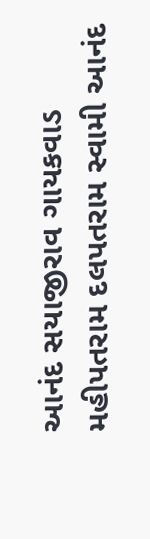આનંદ સયાજીરાવ ગાયકવાડ મહીપતરામ દલપતરામ સ્વામી આનંદ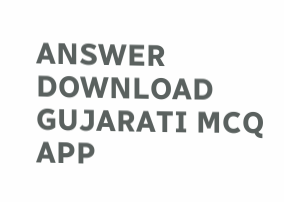ANSWER DOWNLOAD GUJARATI MCQ APP